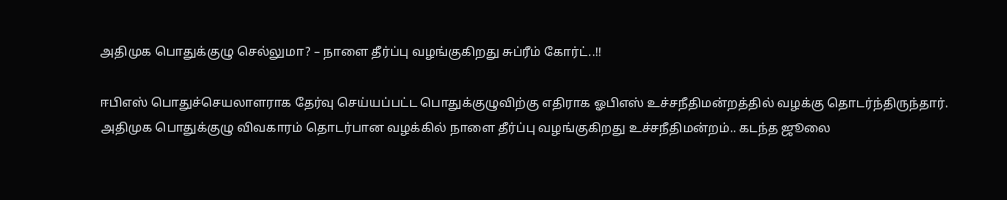அதிமுக பொதுக்குழு செல்லுமா? – நாளை தீர்ப்பு வழங்குகிறது சுப்ரீம் கோர்ட்..!!

ஈபிஎஸ் பொதுச்செயலாளராக தேர்வு செய்யப்பட்ட பொதுக்குழுவிற்கு எதிராக ஓபிஎஸ் உச்சநீதிமன்றத்தில் வழக்கு தொடர்ந்திருந்தார். அதிமுக பொதுக்குழு விவகாரம் தொடர்பான வழக்கில் நாளை தீர்ப்பு வழங்குகிறது உச்சநீதிமன்றம்.. கடந்த ஜூலை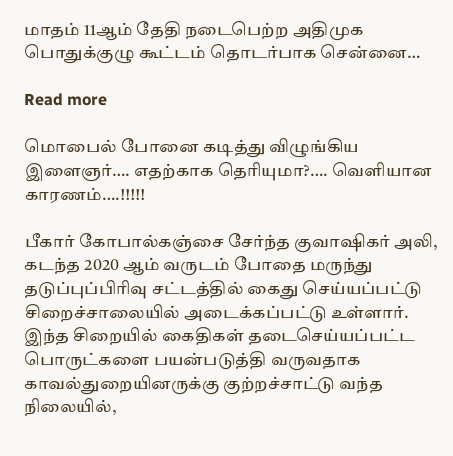மாதம் 11ஆம் தேதி நடைபெற்ற அதிமுக பொதுக்குழு கூட்டம் தொடர்பாக சென்னை…

Read more

மொபைல் போனை கடித்து விழுங்கிய இளைஞர்…. எதற்காக தெரியுமா?…. வெளியான காரணம்….!!!!!

பீகார் கோபால்கஞ்சை சேர்ந்த குவாஷிகர் அலி, கடந்த 2020 ஆம் வருடம் போதை மருந்து தடுப்புப்பிரிவு சட்டத்தில் கைது செய்யப்பட்டு சிறைச்சாலையில் அடைக்கப்பட்டு உள்ளார். இந்த சிறையில் கைதிகள் தடைசெய்யப்பட்ட பொருட்களை பயன்படுத்தி வருவதாக காவல்துறையினருக்கு குற்றச்சாட்டு வந்த நிலையில்,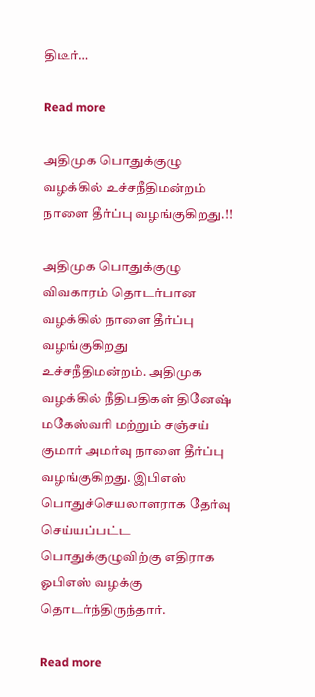திடீர்…

Read more

அதிமுக பொதுக்குழு வழக்கில் உச்சநீதிமன்றம் நாளை தீர்ப்பு வழங்குகிறது.!!

அதிமுக பொதுக்குழு விவகாரம் தொடர்பான வழக்கில் நாளை தீர்ப்பு வழங்குகிறது உச்சநீதிமன்றம். அதிமுக வழக்கில் நீதிபதிகள் தினேஷ் மகேஸ்வரி மற்றும் சஞ்சய் குமார் அமர்வு நாளை தீர்ப்பு வழங்குகிறது. இபிஎஸ் பொதுச்செயலாளராக தேர்வு செய்யப்பட்ட பொதுக்குழுவிற்கு எதிராக ஓபிஎஸ் வழக்கு தொடர்ந்திருந்தார்.

Read more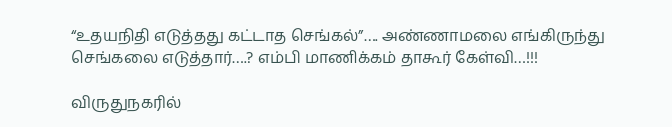“உதயநிதி எடுத்தது கட்டாத செங்கல்”…. அண்ணாமலை எங்கிருந்து செங்கலை எடுத்தார்….? எம்பி மாணிக்கம் தாகூர் கேள்வி…!!!

விருதுநகரில்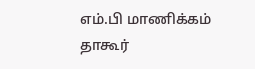எம்.பி மாணிக்கம் தாகூர்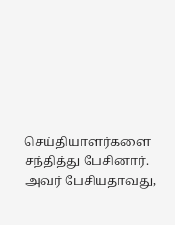செய்தியாளர்களை சந்தித்து பேசினார். அவர் பேசியதாவது,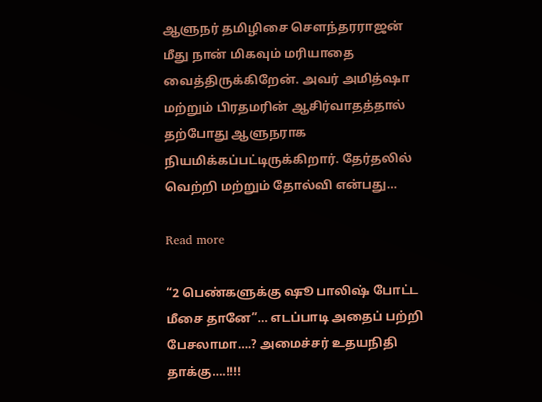ஆளுநர் தமிழிசை சௌந்தரராஜன் மீது நான் மிகவும் மரியாதை வைத்திருக்கிறேன். அவர் அமித்ஷா மற்றும் பிரதமரின் ஆசிர்வாதத்தால் தற்போது ஆளுநராக நியமிக்கப்பட்டிருக்கிறார். தேர்தலில் வெற்றி மற்றும் தோல்வி என்பது…

Read more

“2 பெண்களுக்கு ஷூ பாலிஷ் போட்ட மீசை தானே”… எடப்பாடி அதைப் பற்றி பேசலாமா….? அமைச்சர் உதயநிதி தாக்கு….!!!!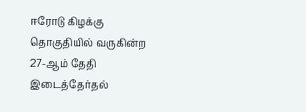ஈரோடு கிழக்கு தொகுதியில் வருகின்ற 27-ஆம் தேதி இடைத்தேர்தல்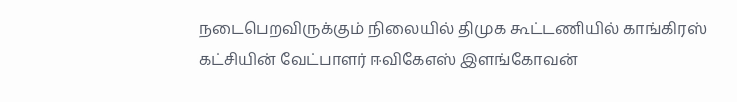நடைபெறவிருக்கும் நிலையில் திமுக கூட்டணியில் காங்கிரஸ் கட்சியின் வேட்பாளர் ஈவிகேஎஸ் இளங்கோவன்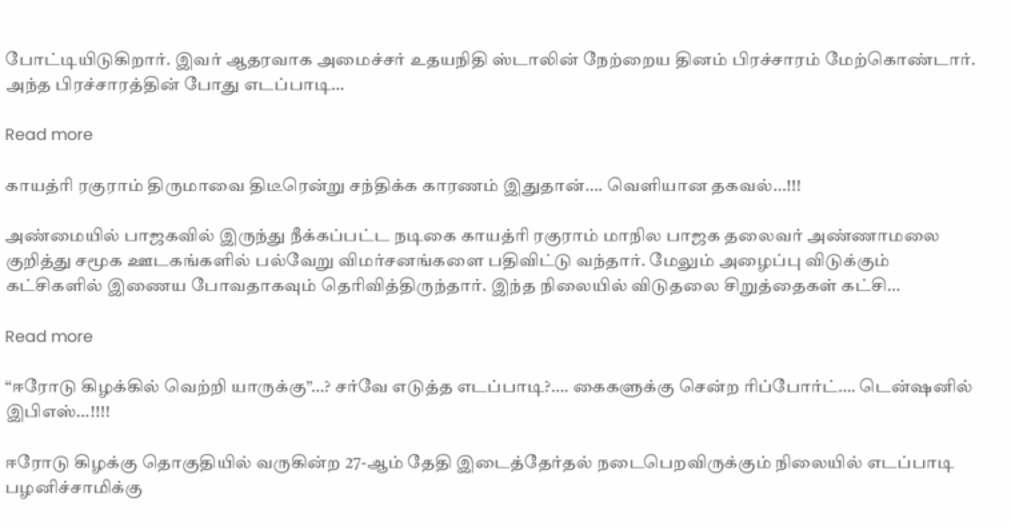போட்டியிடுகிறார். இவர் ஆதரவாக அமைச்சர் உதயநிதி ஸ்டாலின் நேற்றைய தினம் பிரச்சாரம் மேற்கொண்டார். அந்த பிரச்சாரத்தின் போது எடப்பாடி…

Read more

காயத்ரி ரகுராம் திருமாவை திடீரென்று சந்திக்க காரணம் இதுதான்…. வெளியான தகவல்…!!!

அண்மையில் பாஜகவில் இருந்து நீக்கப்பட்ட நடிகை காயத்ரி ரகுராம் மாநில பாஜக தலைவர் அண்ணாமலை குறித்து சமூக ஊடகங்களில் பல்வேறு விமர்சனங்களை பதிவிட்டு வந்தார். மேலும் அழைப்பு விடுக்கும் கட்சிகளில் இணைய போவதாகவும் தெரிவித்திருந்தார். இந்த நிலையில் விடுதலை சிறுத்தைகள் கட்சி…

Read more

“ஈரோடு கிழக்கில் வெற்றி யாருக்கு”…? சர்வே எடுத்த எடப்பாடி?…. கைகளுக்கு சென்ற ரிப்போர்ட்…. டென்ஷனில் இபிஎஸ்…!!!!

ஈரோடு கிழக்கு தொகுதியில் வருகின்ற 27-ஆம் தேதி இடைத்தேர்தல் நடைபெறவிருக்கும் நிலையில் எடப்பாடி பழனிச்சாமிக்கு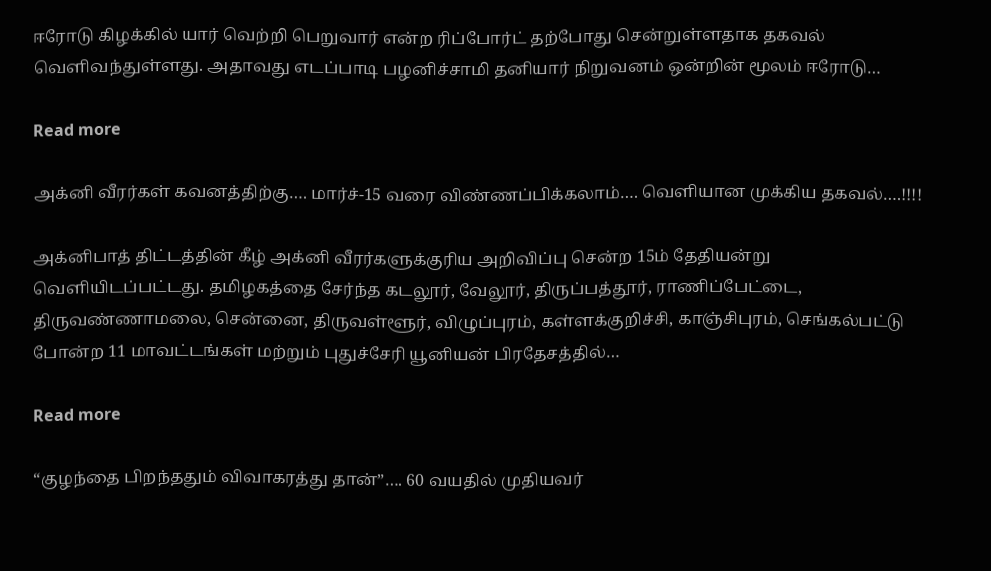ஈரோடு கிழக்கில் யார் வெற்றி பெறுவார் என்ற ரிப்போர்ட் தற்போது சென்றுள்ளதாக தகவல் வெளிவந்துள்ளது. அதாவது எடப்பாடி பழனிச்சாமி தனியார் நிறுவனம் ஒன்றின் மூலம் ஈரோடு…

Read more

அக்னி வீரர்கள் கவனத்திற்கு…. மார்ச்-15 வரை விண்ணப்பிக்கலாம்…. வெளியான முக்கிய தகவல்….!!!!

அக்னிபாத் திட்டத்தின் கீழ் அக்னி வீரர்களுக்குரிய அறிவிப்பு சென்ற 15ம் தேதியன்று வெளியிடப்பட்டது. தமிழகத்தை சேர்ந்த கடலூர், வேலூர், திருப்பத்தூர், ராணிப்பேட்டை, திருவண்ணாமலை, சென்னை, திருவள்ளூர், விழுப்புரம், கள்ளக்குறிச்சி, காஞ்சிபுரம், செங்கல்பட்டு போன்ற 11 மாவட்டங்கள் மற்றும் புதுச்சேரி யூனியன் பிரதேசத்தில்…

Read more

“குழந்தை பிறந்ததும் விவாகரத்து தான்”…. 60 வயதில் முதியவர்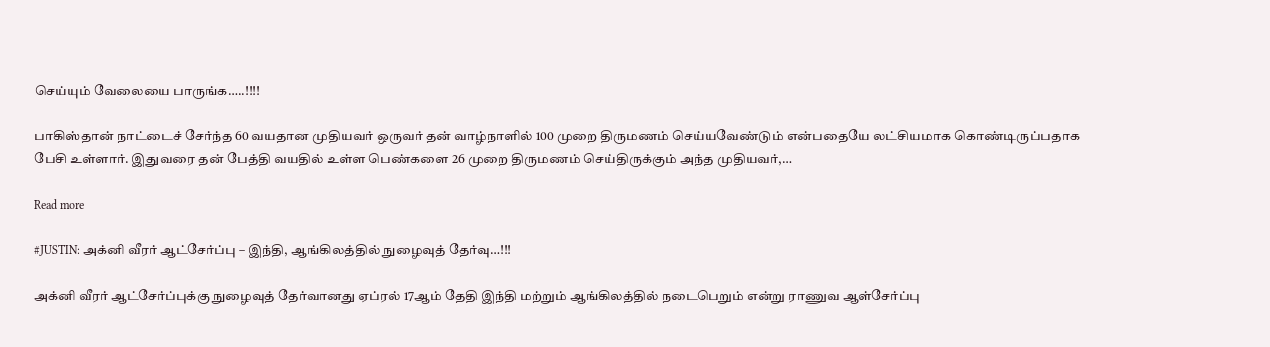செய்யும் வேலையை பாருங்க…..!!!!

பாகிஸ்தான் நாட்டைச் சேர்ந்த 60 வயதான முதியவர் ஒருவர் தன் வாழ்நாளில் 100 முறை திருமணம் செய்யவேண்டும் என்பதையே லட்சியமாக கொண்டிருப்பதாக பேசி உள்ளார். இதுவரை தன் பேத்தி வயதில் உள்ள பெண்களை 26 முறை திருமணம் செய்திருக்கும் அந்த முதியவர்,…

Read more

#JUSTIN: அக்னி வீரர் ஆட்சேர்ப்பு – இந்தி, ஆங்கிலத்தில் நுழைவுத் தேர்வு…!!!

அக்னி வீரர் ஆட்சேர்ப்புக்கு நுழைவுத் தேர்வானது ஏப்ரல் 17ஆம் தேதி இந்தி மற்றும் ஆங்கிலத்தில் நடைபெறும் என்று ராணுவ ஆள்சேர்ப்பு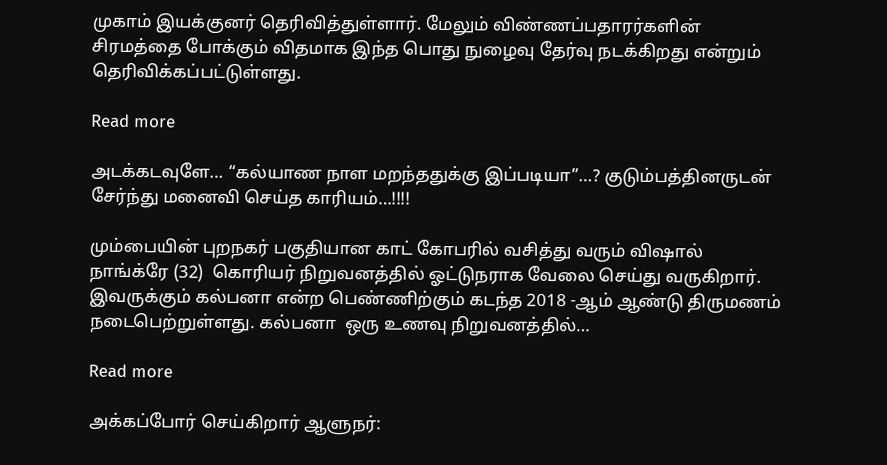முகாம் இயக்குனர் தெரிவித்துள்ளார். மேலும் விண்ணப்பதாரர்களின் சிரமத்தை போக்கும் விதமாக இந்த பொது நுழைவு தேர்வு நடக்கிறது என்றும் தெரிவிக்கப்பட்டுள்ளது.

Read more

அடக்கடவுளே… “கல்யாண நாள மறந்ததுக்கு இப்படியா”…? குடும்பத்தினருடன் சேர்ந்து மனைவி செய்த காரியம்…!!!!

மும்பையின் புறநகர் பகுதியான காட் கோபரில் வசித்து வரும் விஷால் நாங்க்ரே (32)  கொரியர் நிறுவனத்தில் ஓட்டுநராக வேலை செய்து வருகிறார். இவருக்கும் கல்பனா என்ற பெண்ணிற்கும் கடந்த 2018 -ஆம் ஆண்டு திருமணம் நடைபெற்றுள்ளது. கல்பனா  ஒரு உணவு நிறுவனத்தில்…

Read more

அக்கப்போர் செய்கிறார் ஆளுநர்: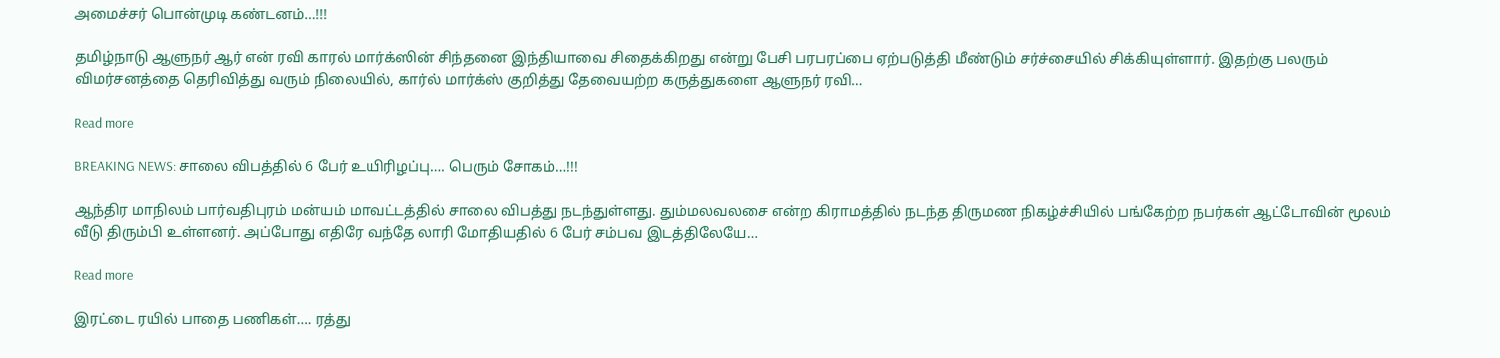அமைச்சர் பொன்முடி கண்டனம்…!!!

தமிழ்நாடு ஆளுநர் ஆர் என் ரவி காரல் மார்க்ஸின் சிந்தனை இந்தியாவை சிதைக்கிறது என்று பேசி பரபரப்பை ஏற்படுத்தி மீண்டும் சர்ச்சையில் சிக்கியுள்ளார். இதற்கு பலரும் விமர்சனத்தை தெரிவித்து வரும் நிலையில், கார்ல் மார்க்ஸ் குறித்து தேவையற்ற கருத்துகளை ஆளுநர் ரவி…

Read more

BREAKING NEWS: சாலை விபத்தில் 6 பேர் உயிரிழப்பு…. பெரும் சோகம்…!!!

ஆந்திர மாநிலம் பார்வதிபுரம் மன்யம் மாவட்டத்தில் சாலை விபத்து நடந்துள்ளது. தும்மலவலசை என்ற கிராமத்தில் நடந்த திருமண நிகழ்ச்சியில் பங்கேற்ற நபர்கள் ஆட்டோவின் மூலம் வீடு திரும்பி உள்ளனர். அப்போது எதிரே வந்தே லாரி மோதியதில் 6 பேர் சம்பவ இடத்திலேயே…

Read more

இரட்டை ரயில் பாதை பணிகள்…. ரத்து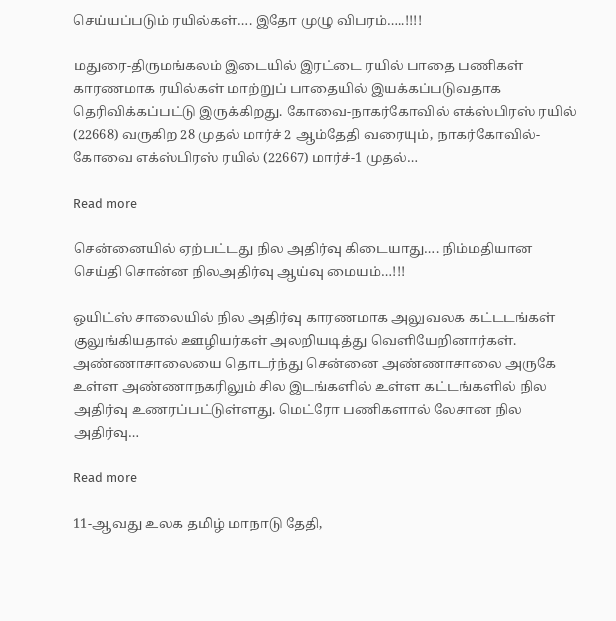செய்யப்படும் ரயில்கள்…. இதோ முழு விபரம்…..!!!!

மதுரை-திருமங்கலம் இடையில் இரட்டை ரயில் பாதை பணிகள் காரணமாக ரயில்கள் மாற்றுப் பாதையில் இயக்கப்படுவதாக தெரிவிக்கப்பட்டு இருக்கிறது. கோவை-நாகர்கோவில் எக்ஸ்பிரஸ் ரயில் (22668) வருகிற 28 முதல் மார்ச் 2 ஆம்தேதி வரையும், நாகர்கோவில்-கோவை எக்ஸ்பிரஸ் ரயில் (22667) மார்ச்-1 முதல்…

Read more

சென்னையில் ஏற்பட்டது நில அதிர்வு கிடையாது…. நிம்மதியான செய்தி சொன்ன நிலஅதிர்வு ஆய்வு மையம்…!!!

ஒயிட்ஸ் சாலையில் நில அதிர்வு காரணமாக அலுவலக கட்டடங்கள் குலுங்கியதால் ஊழியர்கள் அலறியடித்து வெளியேறினார்கள். அண்ணாசாலையை தொடர்ந்து சென்னை அண்ணாசாலை அருகே உள்ள அண்ணாநகரிலும் சில இடங்களில் உள்ள கட்டங்களில் நில அதிர்வு உணரப்பட்டுள்ளது. மெட்ரோ பணிகளால் லேசான நில அதிர்வு…

Read more

11-ஆவது உலக தமிழ் மாநாடு தேதி,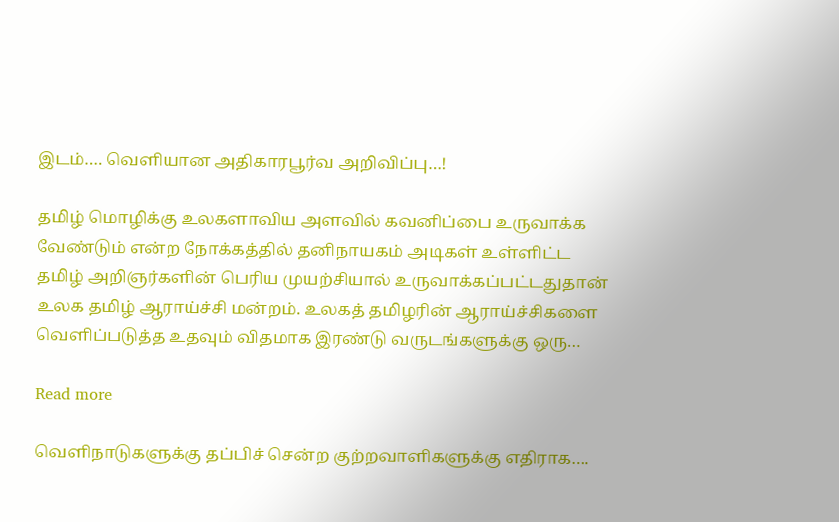இடம்…. வெளியான அதிகாரபூர்வ அறிவிப்பு…!

தமிழ் மொழிக்கு உலகளாவிய அளவில் கவனிப்பை உருவாக்க வேண்டும் என்ற நோக்கத்தில் தனிநாயகம் அடிகள் உள்ளிட்ட தமிழ் அறிஞர்களின் பெரிய முயற்சியால் உருவாக்கப்பட்டதுதான் உலக தமிழ் ஆராய்ச்சி மன்றம். உலகத் தமிழரின் ஆராய்ச்சிகளை வெளிப்படுத்த உதவும் விதமாக இரண்டு வருடங்களுக்கு ஒரு…

Read more

வெளிநாடுகளுக்கு தப்பிச் சென்ற குற்றவாளிகளுக்கு எதிராக….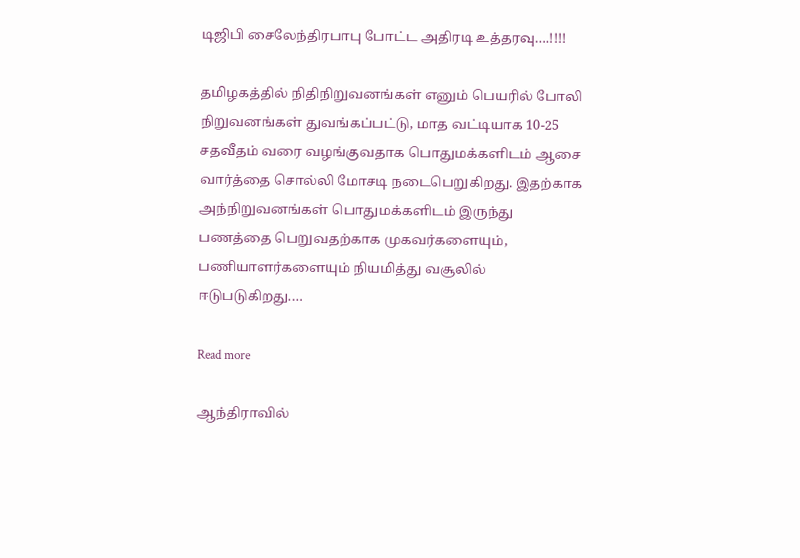டிஜிபி சைலேந்திரபாபு போட்ட அதிரடி உத்தரவு….!!!!

தமிழகத்தில் நிதிநிறுவனங்கள் எனும் பெயரில் போலி நிறுவனங்கள் துவங்கப்பட்டு, மாத வட்டியாக 10-25 சதவீதம் வரை வழங்குவதாக பொதுமக்களிடம் ஆசை வார்த்தை சொல்லி மோசடி நடைபெறுகிறது. இதற்காக அந்நிறுவனங்கள் பொதுமக்களிடம் இருந்து பணத்தை பெறுவதற்காக முகவர்களையும், பணியாளர்களையும் நியமித்து வசூலில் ஈடுபடுகிறது.…

Read more

ஆந்திராவில்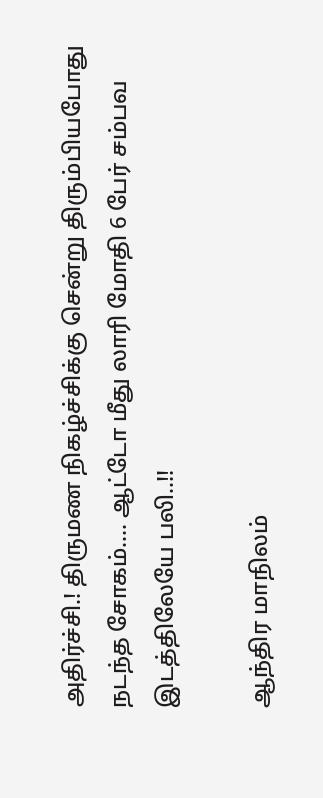அதிர்ச்சி.! திருமண நிகழ்ச்சிக்கு சென்று திரும்பியபோது நடந்த சோகம்…. ஆட்டோ மீது லாரி மோதி 6 பேர் சம்பவ இடத்திலேயே பலி..!!

ஆந்திர மாநிலம்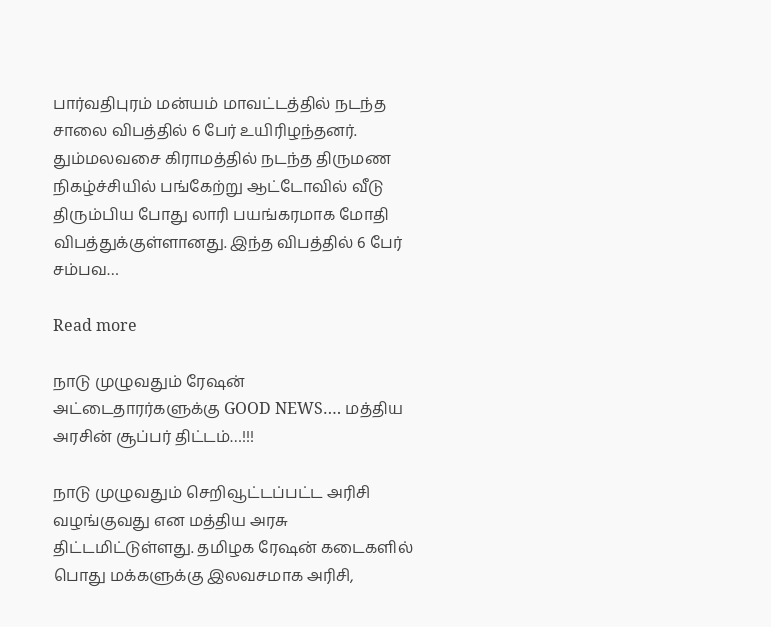பார்வதிபுரம் மன்யம் மாவட்டத்தில் நடந்த சாலை விபத்தில் 6 பேர் உயிரிழந்தனர். தும்மலவசை கிராமத்தில் நடந்த திருமண நிகழ்ச்சியில் பங்கேற்று ஆட்டோவில் வீடு திரும்பிய போது லாரி பயங்கரமாக மோதி விபத்துக்குள்ளானது. இந்த விபத்தில் 6 பேர் சம்பவ…

Read more

நாடு முழுவதும் ரேஷன் அட்டைதாரர்களுக்கு GOOD NEWS…. மத்திய அரசின் சூப்பர் திட்டம்…!!!

நாடு முழுவதும் செறிவூட்டப்பட்ட அரிசி வழங்குவது என மத்திய அரசு திட்டமிட்டுள்ளது. தமிழக ரேஷன் கடைகளில் பொது மக்களுக்கு இலவசமாக அரிசி,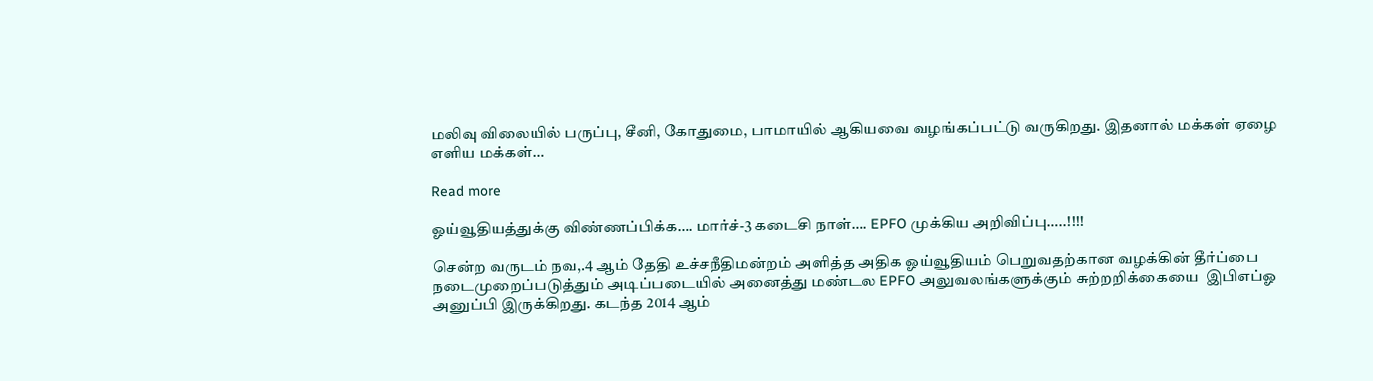மலிவு விலையில் பருப்பு, சீனி, கோதுமை, பாமாயில் ஆகியவை வழங்கப்பட்டு வருகிறது. இதனால் மக்கள் ஏழை எளிய மக்கள்…

Read more

ஓய்வூதியத்துக்கு விண்ணப்பிக்க…. மார்ச்-3 கடைசி நாள்…. EPFO முக்கிய அறிவிப்பு…..!!!!

சென்ற வருடம் நவ,.4 ஆம் தேதி உச்சநீதிமன்றம் அளித்த அதிக ஓய்வூதியம் பெறுவதற்கான வழக்கின் தீர்ப்பை நடைமுறைப்படுத்தும் அடிப்படையில் அனைத்து மண்டல EPFO அலுவலங்களுக்கும் சுற்றறிக்கையை  இபிஎப்ஓ அனுப்பி இருக்கிறது. கடந்த 2014 ஆம்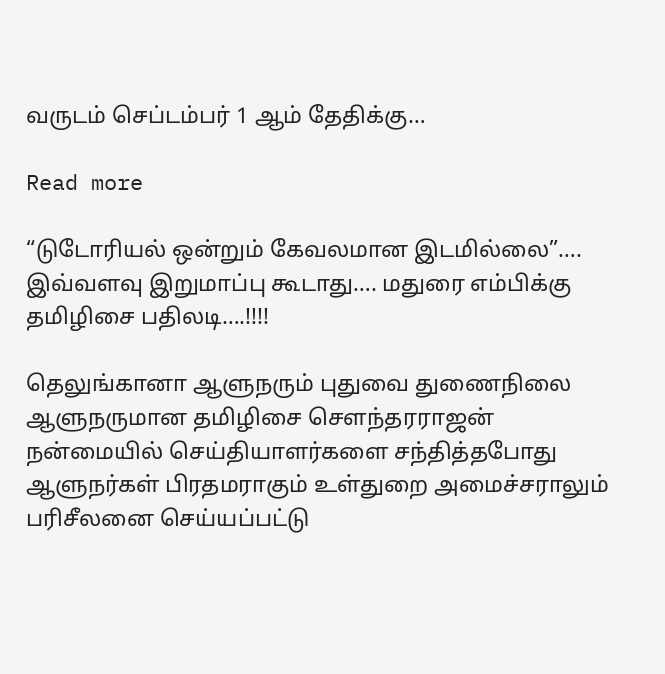வருடம் செப்டம்பர் 1 ஆம் தேதிக்கு…

Read more

“டுடோரியல் ஒன்றும் கேவலமான இடமில்லை”…. இவ்வளவு இறுமாப்பு கூடாது…. மதுரை எம்பிக்கு தமிழிசை பதிலடி….!!!!

தெலுங்கானா ஆளுநரும் புதுவை துணைநிலை ஆளுநருமான தமிழிசை சௌந்தரராஜன் நன்மையில் செய்தியாளர்களை சந்தித்தபோது ஆளுநர்கள் பிரதமராகும் உள்துறை அமைச்சராலும் பரிசீலனை செய்யப்பட்டு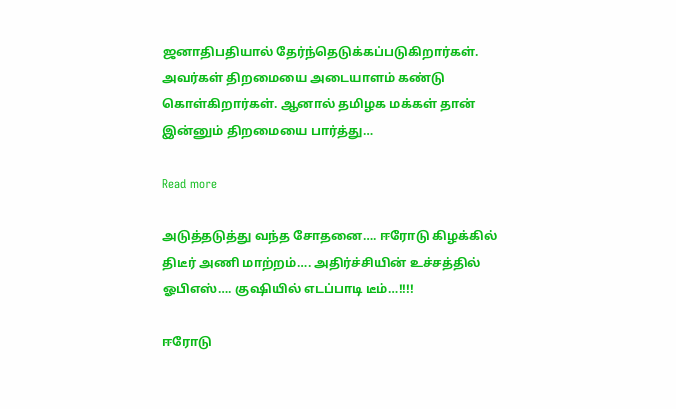ஜனாதிபதியால் தேர்ந்தெடுக்கப்படுகிறார்கள். அவர்கள் திறமையை அடையாளம் கண்டு கொள்கிறார்கள். ஆனால் தமிழக மக்கள் தான் இன்னும் திறமையை பார்த்து…

Read more

அடுத்தடுத்து வந்த சோதனை…. ஈரோடு கிழக்கில் திடீர் அணி மாற்றம்…. அதிர்ச்சியின் உச்சத்தில் ஓபிஎஸ்…. குஷியில் எடப்பாடி டீம்…!!!!

ஈரோடு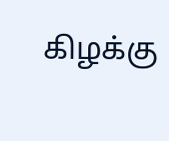கிழக்கு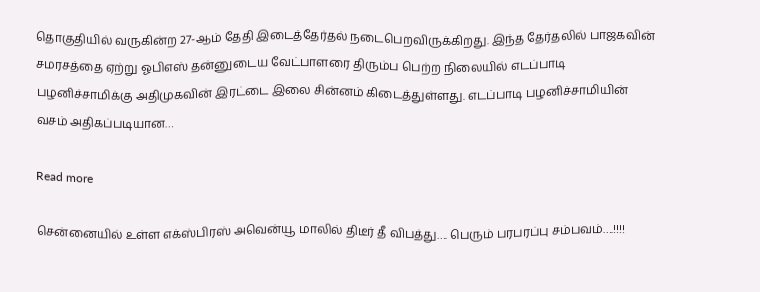தொகுதியில் வருகின்ற 27-ஆம் தேதி இடைத்தேர்தல் நடைபெறவிருக்கிறது. இந்த தேர்தலில் பாஜகவின் சமரசத்தை ஏற்று ஓபிஎஸ் தன்னுடைய வேட்பாளரை திரும்ப பெற்ற நிலையில் எடப்பாடி பழனிச்சாமிக்கு அதிமுகவின் இரட்டை இலை சின்னம் கிடைத்துள்ளது. எடப்பாடி பழனிச்சாமியின் வசம் அதிகப்படியான…

Read more

சென்னையில் உள்ள எக்ஸ்பிரஸ் அவென்யூ மாலில் திடீர் தீ விபத்து…. பெரும் பரபரப்பு சம்பவம்….!!!!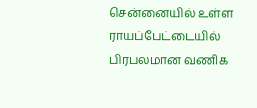சென்னையில் உள்ள ராயப்பேட்டையில் பிரபலமான வணிக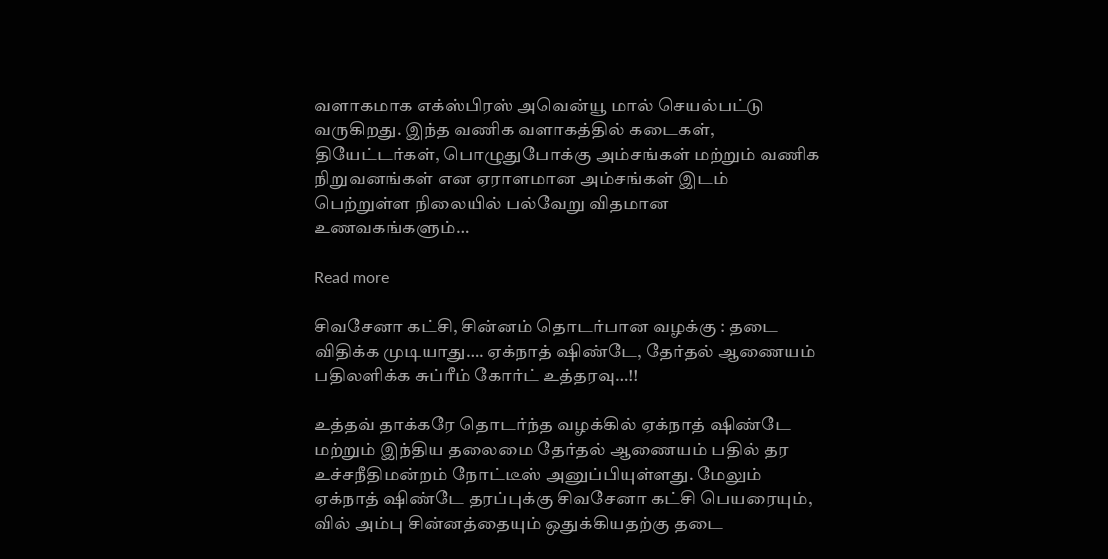வளாகமாக எக்ஸ்பிரஸ் அவென்யூ மால் செயல்பட்டு வருகிறது. இந்த வணிக வளாகத்தில் கடைகள், தியேட்டர்கள், பொழுதுபோக்கு அம்சங்கள் மற்றும் வணிக நிறுவனங்கள் என ஏராளமான அம்சங்கள் இடம் பெற்றுள்ள நிலையில் பல்வேறு விதமான உணவகங்களும்…

Read more

சிவசேனா கட்சி, சின்னம் தொடர்பான வழக்கு : தடை விதிக்க முடியாது…. ஏக்நாத் ஷிண்டே, தேர்தல் ஆணையம் பதிலளிக்க சுப்ரீம் கோர்ட் உத்தரவு…!!

உத்தவ் தாக்கரே தொடர்ந்த வழக்கில் ஏக்நாத் ஷிண்டே மற்றும் இந்திய தலைமை தேர்தல் ஆணையம் பதில் தர  உச்சநீதிமன்றம் நோட்டீஸ் அனுப்பியுள்ளது. மேலும் ஏக்நாத் ஷிண்டே தரப்புக்கு சிவசேனா கட்சி பெயரையும், வில் அம்பு சின்னத்தையும் ஒதுக்கியதற்கு தடை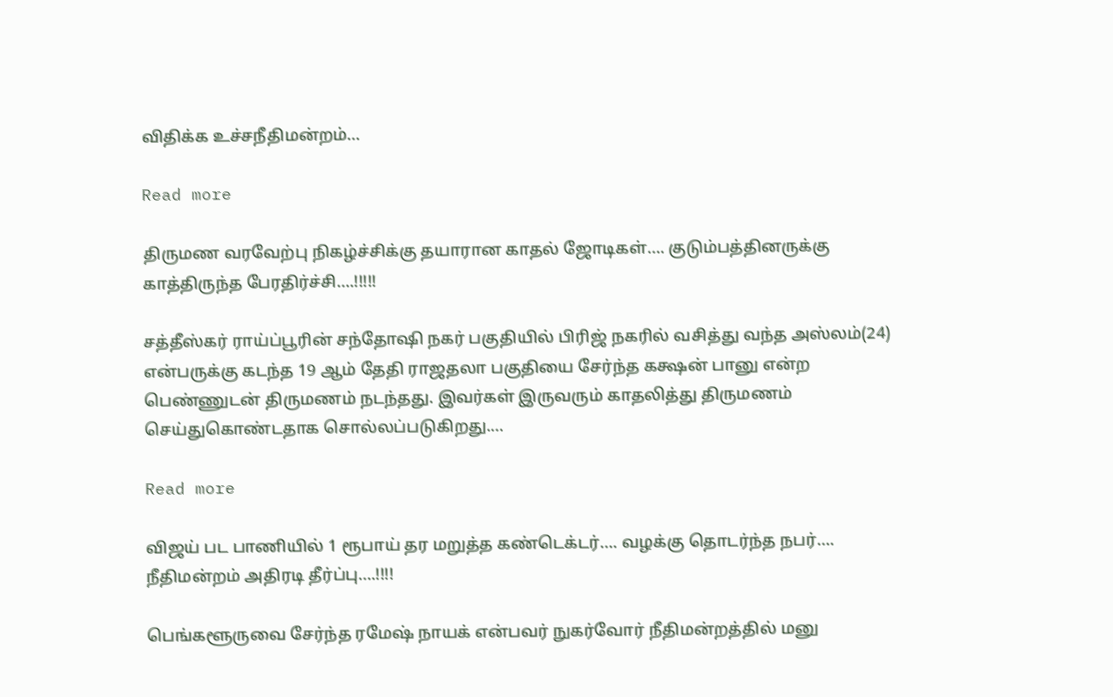விதிக்க உச்சநீதிமன்றம்…

Read more

திருமண வரவேற்பு நிகழ்ச்சிக்கு தயாரான காதல் ஜோடிகள்…. குடும்பத்தினருக்கு காத்திருந்த பேரதிர்ச்சி….!!!!!

சத்தீஸ்கர் ராய்ப்பூரின் சந்தோஷி நகர் பகுதியில் பிரிஜ் நகரில் வசித்து வந்த அஸ்லம்(24) என்பருக்கு கடந்த 19 ஆம் தேதி ராஜதலா பகுதியை சேர்ந்த கக்ஷன் பானு என்ற பெண்ணுடன் திருமணம் நடந்தது. இவர்கள் இருவரும் காதலித்து திருமணம் செய்துகொண்டதாக சொல்லப்படுகிறது.…

Read more

விஜய் பட பாணியில் 1 ரூபாய் தர மறுத்த கண்டெக்டர்…. வழக்கு தொடர்ந்த நபர்…. நீதிமன்றம் அதிரடி தீர்ப்பு….!!!!

பெங்களூருவை சேர்ந்த ரமேஷ் நாயக் என்பவர் நுகர்வோர் நீதிமன்றத்தில் மனு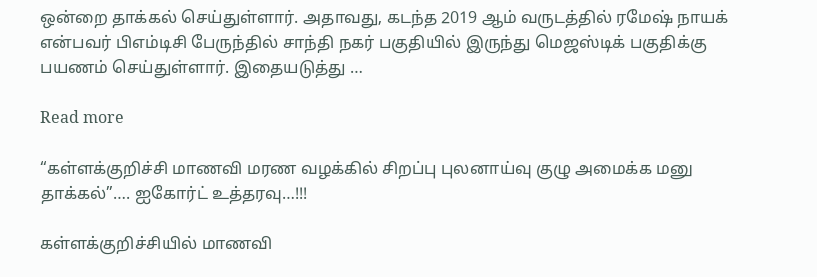ஒன்றை தாக்கல் செய்துள்ளார். அதாவது, கடந்த 2019 ஆம் வருடத்தில் ரமேஷ் நாயக் என்பவர் பிஎம்டிசி பேருந்தில் சாந்தி நகர் பகுதியில் இருந்து மெஜஸ்டிக் பகுதிக்கு பயணம் செய்துள்ளார். இதையடுத்து …

Read more

“கள்ளக்குறிச்சி மாணவி மரண வழக்கில் சிறப்பு புலனாய்வு குழு அமைக்க மனு தாக்கல்”…. ஐகோர்ட் உத்தரவு…!!!

கள்ளக்குறிச்சியில் மாணவி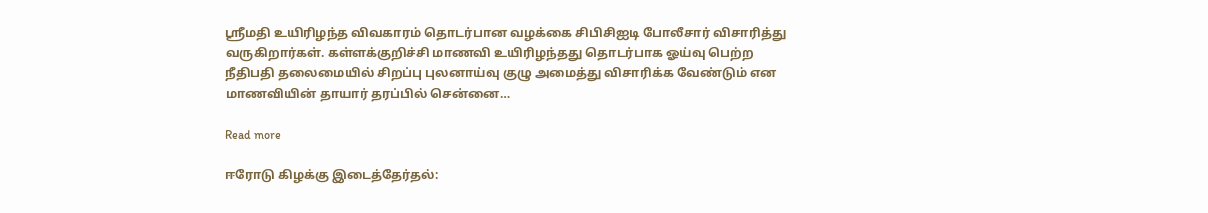ஸ்ரீமதி உயிரிழந்த விவகாரம் தொடர்பான வழக்கை சிபிசிஐடி போலீசார் விசாரித்து வருகிறார்கள். கள்ளக்குறிச்சி மாணவி உயிரிழந்தது தொடர்பாக ஓய்வு பெற்ற நீதிபதி தலைமையில் சிறப்பு புலனாய்வு குழு அமைத்து விசாரிக்க வேண்டும் என மாணவியின் தாயார் தரப்பில் சென்னை…

Read more

ஈரோடு கிழக்கு இடைத்தேர்தல்: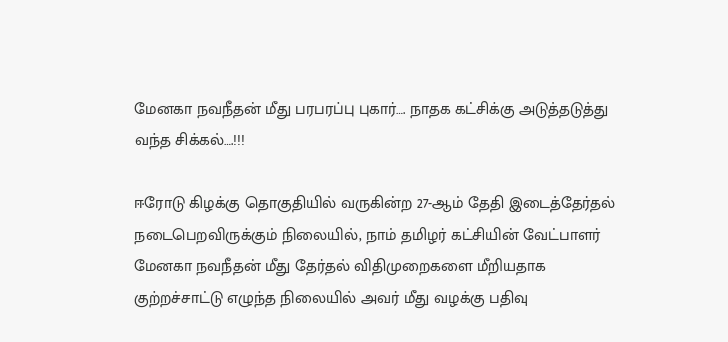மேனகா நவநீதன் மீது பரபரப்பு புகார்…. நாதக கட்சிக்கு அடுத்தடுத்து வந்த சிக்கல்….!!!

ஈரோடு கிழக்கு தொகுதியில் வருகின்ற 27-ஆம் தேதி இடைத்தேர்தல் நடைபெறவிருக்கும் நிலையில், நாம் தமிழர் கட்சியின் வேட்பாளர் மேனகா நவநீதன் மீது தேர்தல் விதிமுறைகளை மீறியதாக குற்றச்சாட்டு எழுந்த நிலையில் அவர் மீது வழக்கு பதிவு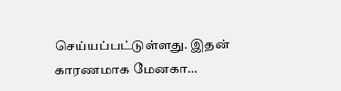செய்யப்பட்டுள்ளது. இதன் காரணமாக மேனகா…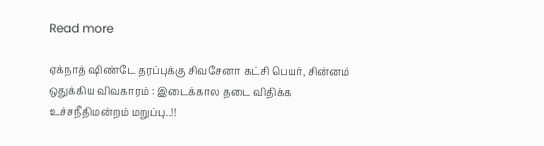Read more

ஏக்நாத் ஷிண்டே தரப்புக்கு சிவசேனா கட்சி பெயர், சின்னம் ஒதுக்கிய விவகாரம் : இடைக்கால தடை விதிக்க உச்சநீதிமன்றம் மறுப்பு..!!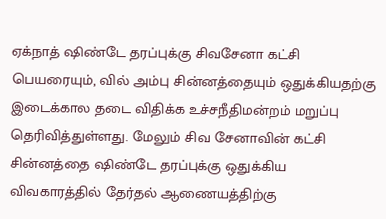ஏக்நாத் ஷிண்டே தரப்புக்கு சிவசேனா கட்சி பெயரையும், வில் அம்பு சின்னத்தையும் ஒதுக்கியதற்கு இடைக்கால தடை விதிக்க உச்சநீதிமன்றம் மறுப்பு தெரிவித்துள்ளது. மேலும் சிவ சேனாவின் கட்சி சின்னத்தை ஷிண்டே தரப்புக்கு ஒதுக்கிய விவகாரத்தில் தேர்தல் ஆணையத்திற்கு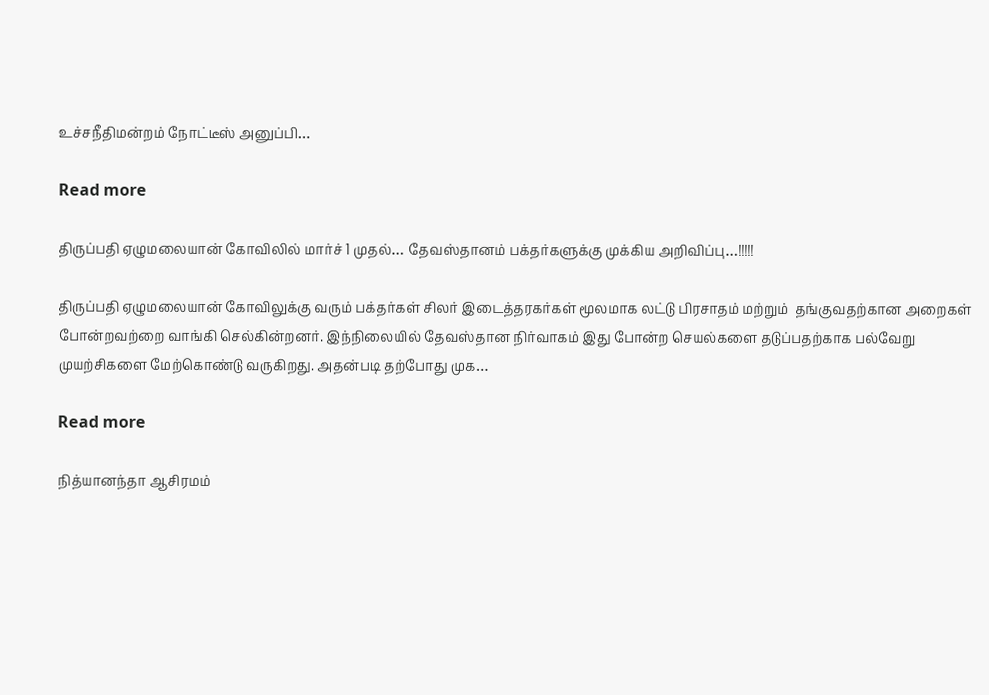உச்சநீதிமன்றம் நோட்டீஸ் அனுப்பி…

Read more

திருப்பதி ஏழுமலையான் கோவிலில் மார்ச் 1 முதல்… தேவஸ்தானம் பக்தர்களுக்கு முக்கிய அறிவிப்பு…!!!!!

திருப்பதி ஏழுமலையான் கோவிலுக்கு வரும் பக்தர்கள் சிலர் இடைத்தரகர்கள் மூலமாக லட்டு பிரசாதம் மற்றும்  தங்குவதற்கான அறைகள் போன்றவற்றை வாங்கி செல்கின்றனர். இந்நிலையில் தேவஸ்தான நிர்வாகம் இது போன்ற செயல்களை தடுப்பதற்காக பல்வேறு முயற்சிகளை மேற்கொண்டு வருகிறது. அதன்படி தற்போது முக…

Read more

நித்யானந்தா ஆசிரமம்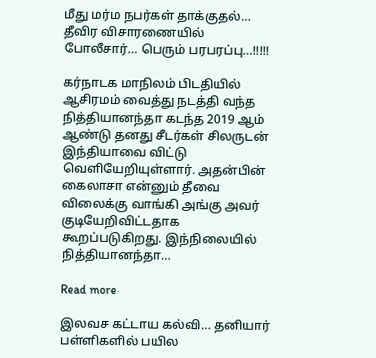மீது மர்ம நபர்கள் தாக்குதல்… தீவிர விசாரணையில் போலீசார்… பெரும் பரபரப்பு…!!!!!

கர்நாடக மாநிலம் பிடதியில் ஆசிரமம் வைத்து நடத்தி வந்த நித்தியானந்தா கடந்த 2019 ஆம் ஆண்டு தனது சீடர்கள் சிலருடன் இந்தியாவை விட்டு வெளியேறியுள்ளார். அதன்பின் கைலாசா என்னும் தீவை விலைக்கு வாங்கி அங்கு அவர் குடியேறிவிட்டதாக கூறப்படுகிறது. இந்நிலையில் நித்தியானந்தா…

Read more

இலவச கட்டாய கல்வி… தனியார் பள்ளிகளில் பயில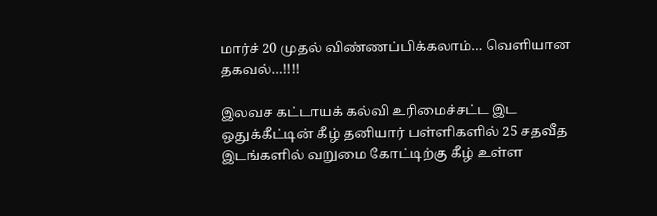மார்ச் 20 முதல் விண்ணப்பிக்கலாம்… வெளியான தகவல்…!!!!

இலவச கட்டாயக் கல்வி உரிமைச்சட்ட இட ஒதுக்கீட்டின் கீழ் தனியார் பள்ளிகளில் 25 சதவீத இடங்களில் வறுமை கோட்டிற்கு கீழ் உள்ள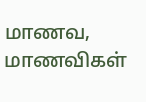மாணவ, மாணவிகள்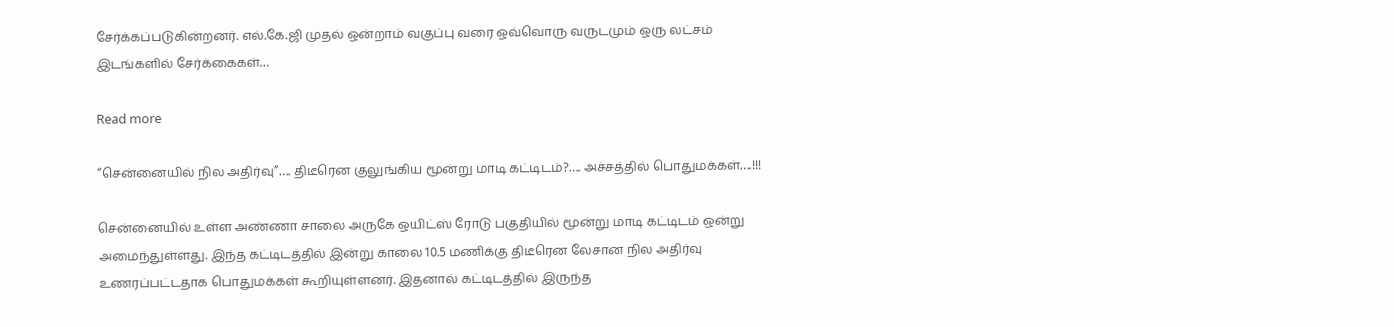சேர்க்கப்படுகின்றனர். எல்.கே.ஜி முதல் ஒன்றாம் வகுப்பு வரை ஒவ்வொரு வருடமும் ஒரு லட்சம் இடங்களில் சேர்க்கைகள்…

Read more

“சென்னையில் நில அதிர்வு”…. திடீரென குலுங்கிய மூன்று மாடி கட்டிடம்?…. அச்சத்தில் பொதுமக்கள்….!!!

சென்னையில் உள்ள அண்ணா சாலை அருகே ஒயிட்ஸ் ரோடு பகுதியில் மூன்று மாடி கட்டிடம் ஒன்று அமைந்துள்ளது. இந்த கட்டிடத்தில் இன்று காலை 10.5 மணிக்கு திடீரென லேசான நில அதிர்வு உணரப்பட்டதாக பொதுமக்கள் கூறியுள்ளனர். இதனால் கட்டிடத்தில் இருந்த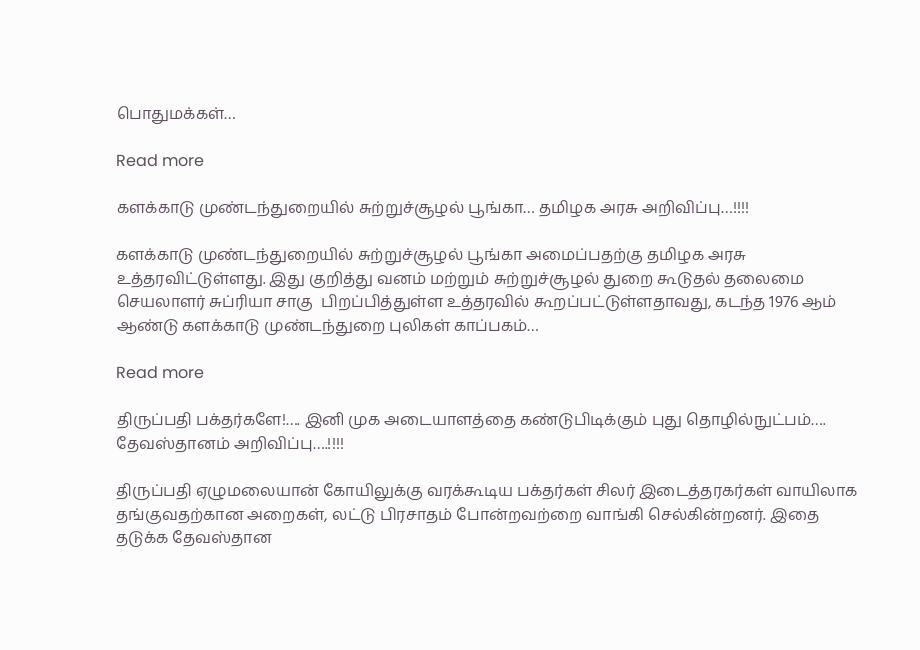பொதுமக்கள்…

Read more

களக்காடு முண்டந்துறையில் சுற்றுச்சூழல் பூங்கா… தமிழக அரசு அறிவிப்பு…!!!!

களக்காடு முண்டந்துறையில் சுற்றுச்சூழல் பூங்கா அமைப்பதற்கு தமிழக அரசு உத்தரவிட்டுள்ளது. இது குறித்து வனம் மற்றும் சுற்றுச்சூழல் துறை கூடுதல் தலைமை செயலாளர் சுப்ரியா சாகு  பிறப்பித்துள்ள உத்தரவில் கூறப்பட்டுள்ளதாவது, கடந்த 1976 ஆம் ஆண்டு களக்காடு முண்டந்துறை புலிகள் காப்பகம்…

Read more

திருப்பதி பக்தர்களே!…. இனி முக அடையாளத்தை கண்டுபிடிக்கும் புது தொழில்நுட்பம்…. தேவஸ்தானம் அறிவிப்பு….!!!!

திருப்பதி ஏழுமலையான் கோயிலுக்கு வரக்கூடிய பக்தர்கள் சிலர் இடைத்தரகர்கள் வாயிலாக தங்குவதற்கான அறைகள், லட்டு பிரசாதம் போன்றவற்றை வாங்கி செல்கின்றனர். இதை தடுக்க தேவஸ்தான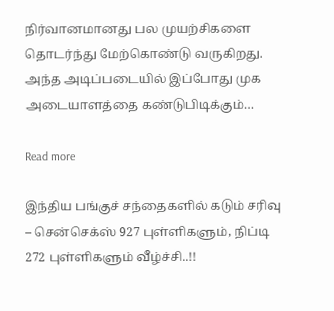நிர்வானமானது பல முயற்சிகளை தொடர்ந்து மேற்கொண்டு வருகிறது. அந்த அடிப்படையில் இப்போது முக அடையாளத்தை கண்டுபிடிக்கும்…

Read more

இந்திய பங்குச் சந்தைகளில் கடும் சரிவு – சென்செக்ஸ் 927 புள்ளிகளும், நிப்டி 272 புள்ளிகளும் வீழ்ச்சி..!!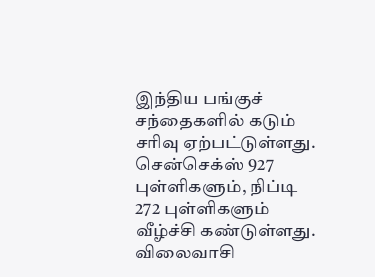இந்திய பங்குச் சந்தைகளில் கடும் சரிவு ஏற்பட்டுள்ளது. சென்செக்ஸ் 927 புள்ளிகளும், நிப்டி 272 புள்ளிகளும் வீழ்ச்சி கண்டுள்ளது. விலைவாசி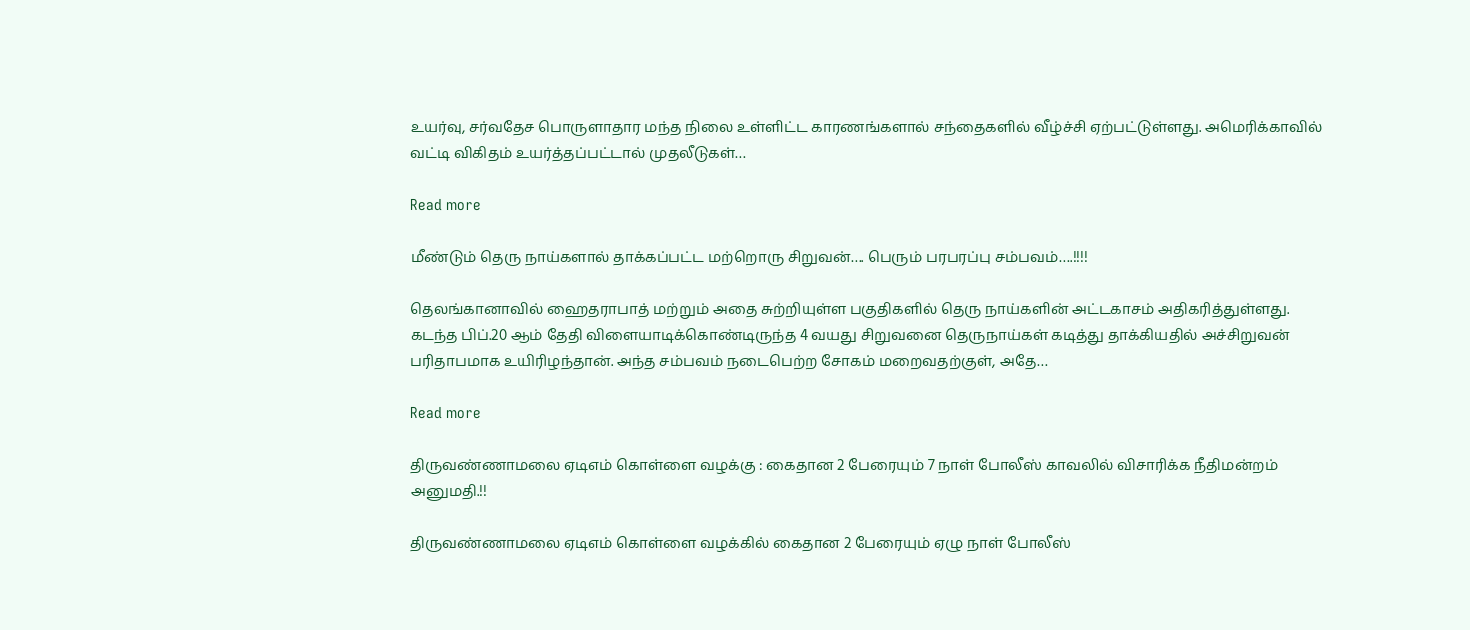உயர்வு, சர்வதேச பொருளாதார மந்த நிலை உள்ளிட்ட காரணங்களால் சந்தைகளில் வீழ்ச்சி ஏற்பட்டுள்ளது. அமெரிக்காவில் வட்டி விகிதம் உயர்த்தப்பட்டால் முதலீடுகள்…

Read more

மீண்டும் தெரு நாய்களால் தாக்கப்பட்ட மற்றொரு சிறுவன்…. பெரும் பரபரப்பு சம்பவம்….!!!!

தெலங்கானாவில் ஹைதராபாத் மற்றும் அதை சுற்றியுள்ள பகுதிகளில் தெரு நாய்களின் அட்டகாசம் அதிகரித்துள்ளது. கடந்த பிப்.20 ஆம் தேதி விளையாடிக்கொண்டிருந்த 4 வயது சிறுவனை தெருநாய்கள் கடித்து தாக்கியதில் அச்சிறுவன் பரிதாபமாக உயிரிழந்தான். அந்த சம்பவம் நடைபெற்ற சோகம் மறைவதற்குள், அதே…

Read more

திருவண்ணாமலை ஏடிஎம் கொள்ளை வழக்கு : கைதான 2 பேரையும் 7 நாள் போலீஸ் காவலில் விசாரிக்க நீதிமன்றம் அனுமதி.!!

திருவண்ணாமலை ஏடிஎம் கொள்ளை வழக்கில் கைதான 2 பேரையும் ஏழு நாள் போலீஸ்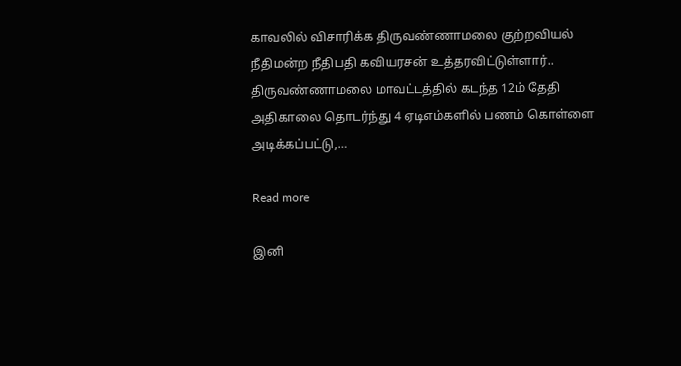காவலில் விசாரிக்க திருவண்ணாமலை குற்றவியல் நீதிமன்ற நீதிபதி கவியரசன் உத்தரவிட்டுள்ளார்.. திருவண்ணாமலை மாவட்டத்தில் கடந்த 12ம் தேதி அதிகாலை தொடர்ந்து 4 ஏடிஎம்களில் பணம் கொள்ளை அடிக்கப்பட்டு,…

Read more

இனி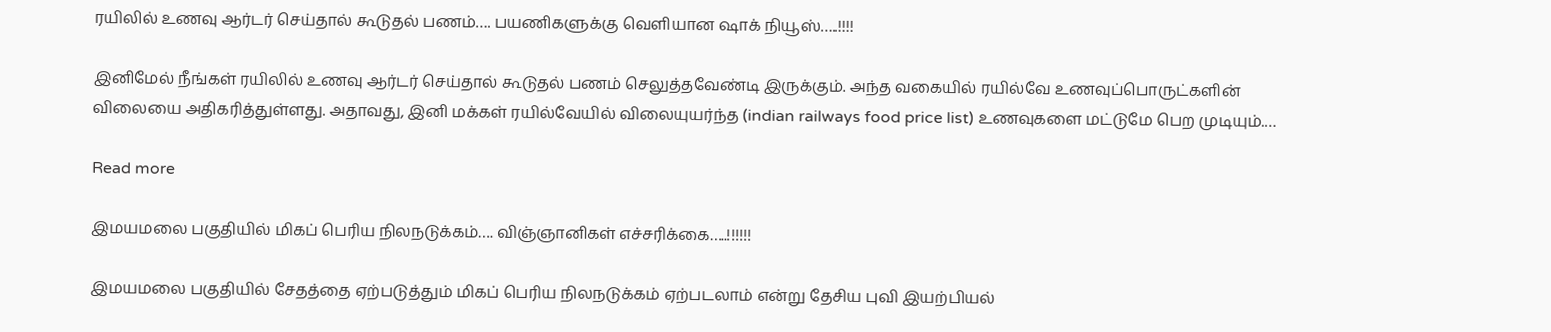ரயிலில் உணவு ஆர்டர் செய்தால் கூடுதல் பணம்…. பயணிகளுக்கு வெளியான ஷாக் நியூஸ்…..!!!!

இனிமேல் நீங்கள் ரயிலில் உணவு ஆர்டர் செய்தால் கூடுதல் பணம் செலுத்தவேண்டி இருக்கும். அந்த வகையில் ரயில்வே உணவுப்பொருட்களின் விலையை அதிகரித்துள்ளது. அதாவது, இனி மக்கள் ரயில்வேயில் விலையுயர்ந்த (indian railways food price list) உணவுகளை மட்டுமே பெற முடியும்.…

Read more

இமயமலை பகுதியில் மிகப் பெரிய நிலநடுக்கம்…. விஞ்ஞானிகள் எச்சரிக்கை…..!!!!!!

இமயமலை பகுதியில் சேதத்தை ஏற்படுத்தும் மிகப் பெரிய நிலநடுக்கம் ஏற்படலாம் என்று தேசிய புவி இயற்பியல்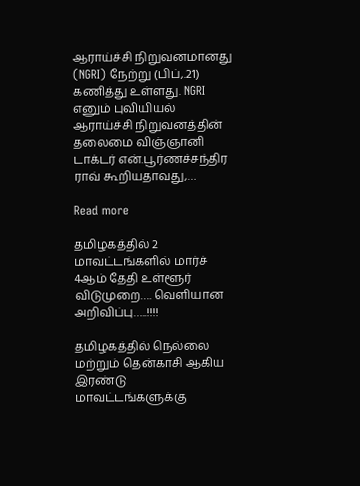ஆராய்ச்சி நிறுவனமானது (NGRI) நேற்று (பிப்,.21) கணித்து உள்ளது. NGRI எனும் புவியியல் ஆராய்ச்சி நிறுவனத்தின் தலைமை விஞ்ஞானி டாக்டர் என்.பூர்ணச்சந்திர ராவ் கூறியதாவது,…

Read more

தமிழகத்தில் 2 மாவட்டங்களில் மார்ச் 4ஆம் தேதி உள்ளூர் விடுமுறை…. வெளியான அறிவிப்பு…..!!!!

தமிழகத்தில் நெல்லை மற்றும் தென்காசி ஆகிய இரண்டு மாவட்டங்களுக்கு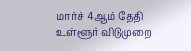மார்ச் 4ஆம் தேதி உள்ளூர் விடுமுறை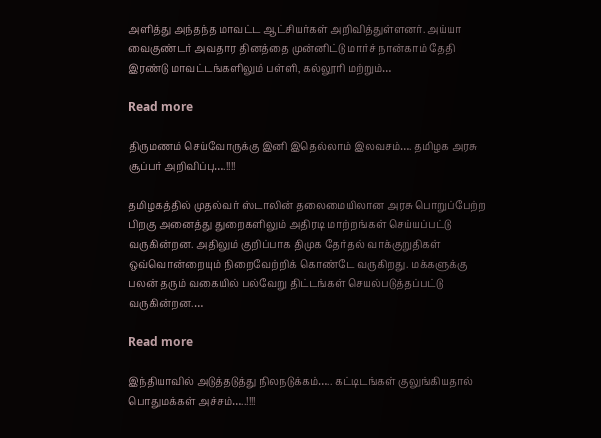அளித்து அந்தந்த மாவட்ட ஆட்சியர்கள் அறிவித்துள்ளனர். அய்யா வைகுண்டர் அவதார தினத்தை முன்னிட்டு மார்ச் நான்காம் தேதி இரண்டு மாவட்டங்களிலும் பள்ளி, கல்லூரி மற்றும்…

Read more

திருமணம் செய்வோருக்கு இனி இதெல்லாம் இலவசம்…. தமிழக அரசு சூப்பர் அறிவிப்பு….!!!!

தமிழகத்தில் முதல்வர் ஸ்டாலின் தலைமையிலான அரசு பொறுப்பேற்ற பிறகு அனைத்து துறைகளிலும் அதிரடி மாற்றங்கள் செய்யப்பட்டு வருகின்றன. அதிலும் குறிப்பாக திமுக தேர்தல் வாக்குறுதிகள் ஒவ்வொன்றையும் நிறைவேற்றிக் கொண்டே வருகிறது. மக்களுக்கு பலன் தரும் வகையில் பல்வேறு திட்டங்கள் செயல்படுத்தப்பட்டு வருகின்றன.…

Read more

இந்தியாவில் அடுத்தடுத்து நிலநடுக்கம்….. கட்டிடங்கள் குலுங்கியதால் பொதுமக்கள் அச்சம்…..!!!!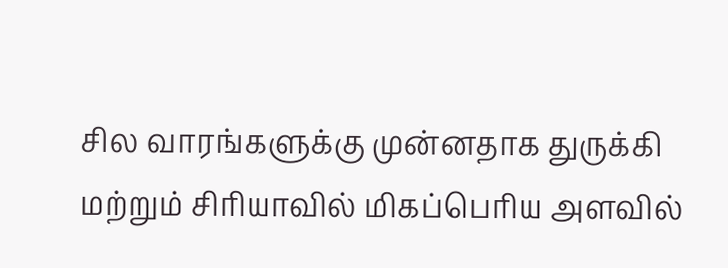சில வாரங்களுக்கு முன்னதாக துருக்கி மற்றும் சிரியாவில் மிகப்பெரிய அளவில்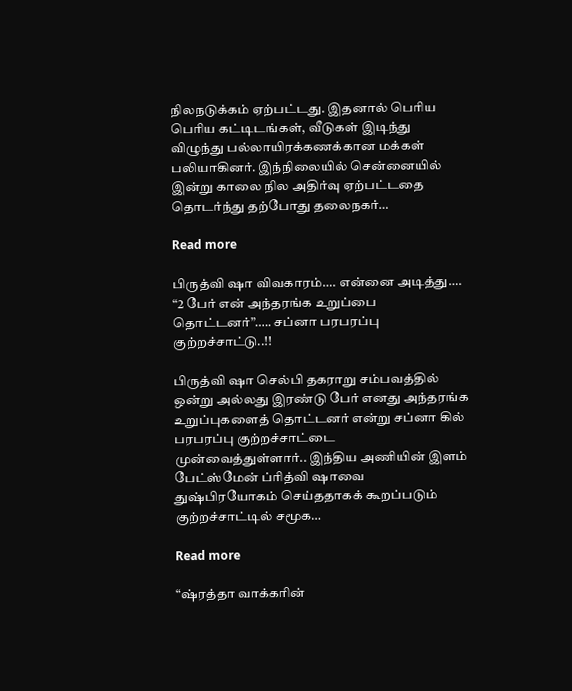நிலநடுக்கம் ஏற்பட்டது. இதனால் பெரிய பெரிய கட்டிடங்கள், வீடுகள் இடிந்து விழுந்து பல்லாயிரக்கணக்கான மக்கள் பலியாகினர். இந்நிலையில் சென்னையில் இன்று காலை நில அதிர்வு ஏற்பட்டதை தொடர்ந்து தற்போது தலைநகர்…

Read more

பிருத்வி ஷா விவகாரம்…. என்னை அடித்து…. “2 பேர் என் அந்தரங்க உறுப்பை தொட்டனர்”….. சப்னா பரபரப்பு குற்றச்சாட்டு..!!

பிருத்வி ஷா செல்பி தகராறு சம்பவத்தில்  ஒன்று அல்லது இரண்டு பேர் எனது அந்தரங்க உறுப்புகளைத் தொட்டனர் என்று சப்னா கில் பரபரப்பு குற்றச்சாட்டை முன்வைத்துள்ளார்.. இந்திய அணியின் இளம் பேட்ஸ்மேன் ப்ரித்வி ஷாவை துஷ்பிரயோகம் செய்ததாகக் கூறப்படும் குற்றச்சாட்டில் சமூக…

Read more

“ஷ்ரத்தா வாக்கரின்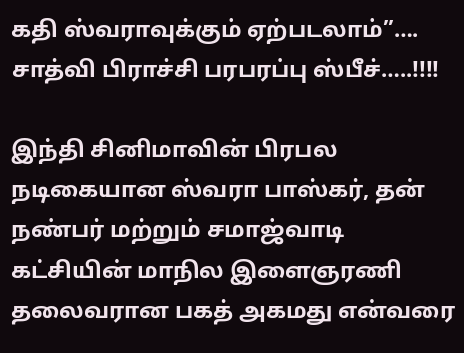கதி ஸ்வராவுக்கும் ஏற்படலாம்”…. சாத்வி பிராச்சி பரபரப்பு ஸ்பீச்…..!!!!

இந்தி சினிமாவின் பிரபல நடிகையான ஸ்வரா பாஸ்கர், தன் நண்பர் மற்றும் சமாஜ்வாடி கட்சியின் மாநில இளைஞரணி தலைவரான பகத் அகமது என்வரை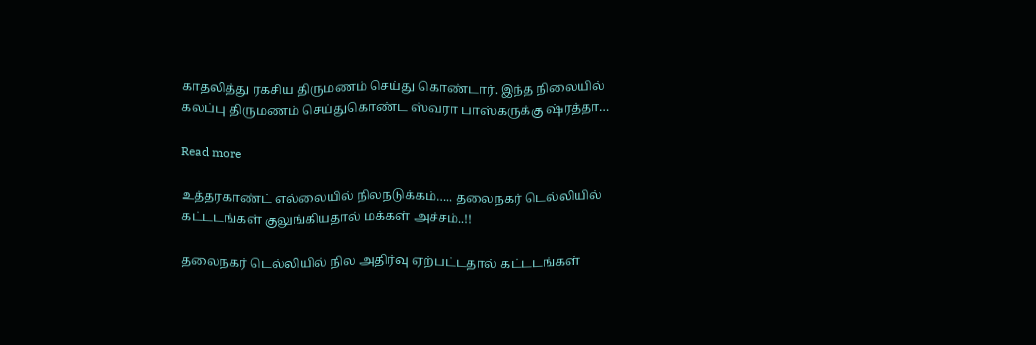காதலித்து ரகசிய திருமணம் செய்து கொண்டார். இந்த நிலையில் கலப்பு திருமணம் செய்துகொண்ட ஸ்வரா பாஸ்கருக்கு ஷ்ரத்தா…

Read more

உத்தரகாண்ட் எல்லையில் நிலநடுக்கம்….. தலைநகர் டெல்லியில் கட்டடங்கள் குலுங்கியதால் மக்கள் அச்சம்..!!

தலைநகர் டெல்லியில் நில அதிர்வு ஏற்பட்டதால் கட்டடங்கள்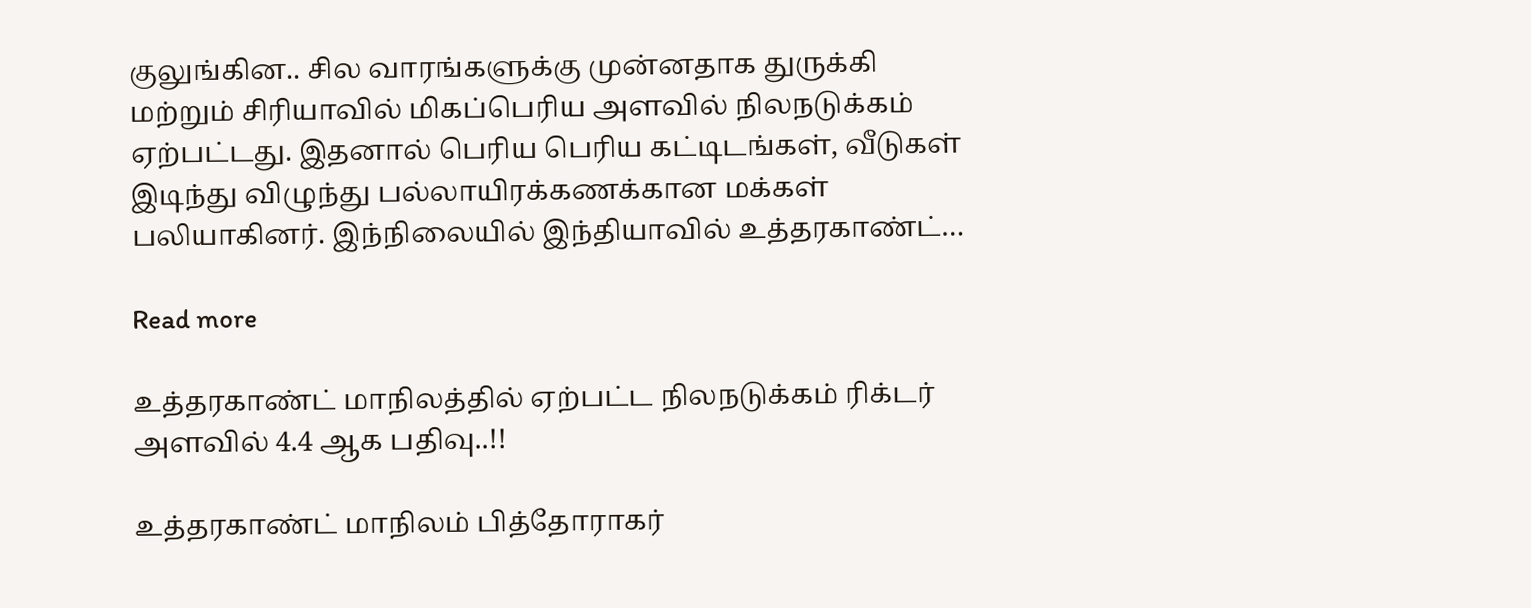குலுங்கின.. சில வாரங்களுக்கு முன்னதாக துருக்கி மற்றும் சிரியாவில் மிகப்பெரிய அளவில் நிலநடுக்கம் ஏற்பட்டது. இதனால் பெரிய பெரிய கட்டிடங்கள், வீடுகள் இடிந்து விழுந்து பல்லாயிரக்கணக்கான மக்கள் பலியாகினர். இந்நிலையில் இந்தியாவில் உத்தரகாண்ட்…

Read more

உத்தரகாண்ட் மாநிலத்தில் ஏற்பட்ட நிலநடுக்கம் ரிக்டர் அளவில் 4.4 ஆக பதிவு..!!

உத்தரகாண்ட் மாநிலம் பித்தோராகர்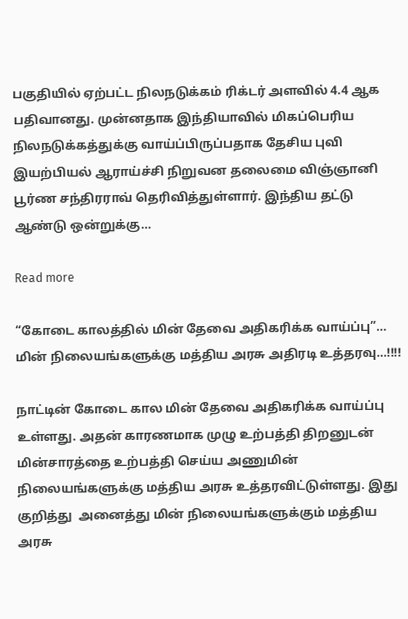பகுதியில் ஏற்பட்ட நிலநடுக்கம் ரிக்டர் அளவில் 4.4 ஆக பதிவானது. முன்னதாக இந்தியாவில் மிகப்பெரிய நிலநடுக்கத்துக்கு வாய்ப்பிருப்பதாக தேசிய புவி இயற்பியல் ஆராய்ச்சி நிறுவன தலைமை விஞ்ஞானி பூர்ண சந்திரராவ் தெரிவித்துள்ளார். இந்திய தட்டு ஆண்டு ஒன்றுக்கு…

Read more

“கோடை காலத்தில் மின் தேவை அதிகரிக்க வாய்ப்பு”… மின் நிலையங்களுக்கு மத்திய அரசு அதிரடி உத்தரவு…!!!!

நாட்டின் கோடை கால மின் தேவை அதிகரிக்க வாய்ப்பு உள்ளது. அதன் காரணமாக முழு உற்பத்தி திறனுடன் மின்சாரத்தை உற்பத்தி செய்ய அணுமின் நிலையங்களுக்கு மத்திய அரசு உத்தரவிட்டுள்ளது. இது குறித்து  அனைத்து மின் நிலையங்களுக்கும் மத்திய அரசு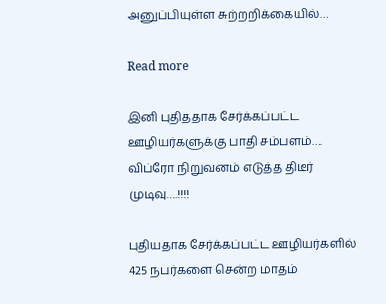அனுப்பியுள்ள சுற்றறிக்கையில்…

Read more

இனி புதிததாக சேர்க்கப்பட்ட ஊழியர்களுக்கு பாதி சம்பளம்…. விப்ரோ நிறுவனம் எடுத்த திடீர் முடிவு….!!!!

புதியதாக சேர்க்கப்பட்ட ஊழியர்களில் 425 நபர்களை சென்ற மாதம்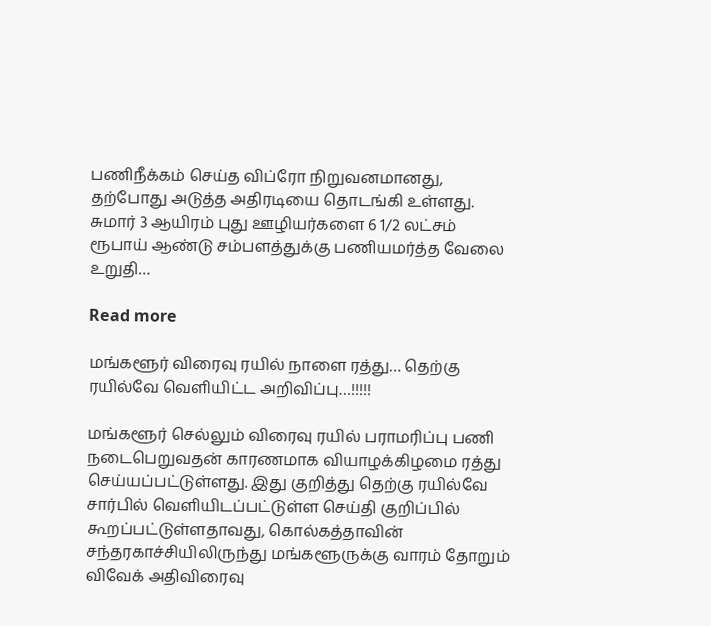பணிநீக்கம் செய்த விப்ரோ நிறுவனமானது, தற்போது அடுத்த அதிரடியை தொடங்கி உள்ளது. சுமார் 3 ஆயிரம் புது ஊழியர்களை 6 1/2 லட்சம் ரூபாய் ஆண்டு சம்பளத்துக்கு பணியமர்த்த வேலை உறுதி…

Read more

மங்களூர் விரைவு ரயில் நாளை ரத்து… தெற்கு ரயில்வே வெளியிட்ட அறிவிப்பு…!!!!!

மங்களூர் செல்லும் விரைவு ரயில் பராமரிப்பு பணி நடைபெறுவதன் காரணமாக வியாழக்கிழமை ரத்து செய்யப்பட்டுள்ளது. இது குறித்து தெற்கு ரயில்வே சார்பில் வெளியிடப்பட்டுள்ள செய்தி குறிப்பில் கூறப்பட்டுள்ளதாவது, கொல்கத்தாவின் சந்தரகாச்சியிலிருந்து மங்களூருக்கு வாரம் தோறும் விவேக் அதிவிரைவு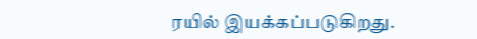ரயில் இயக்கப்படுகிறது.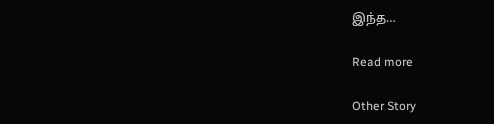இந்த…

Read more

Other Story